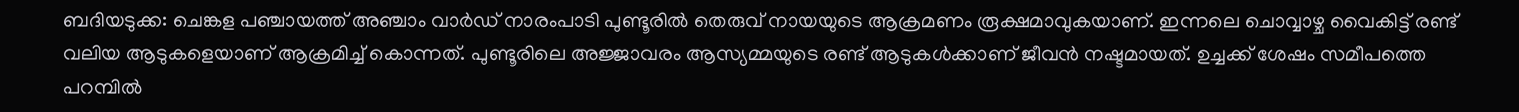ബദിയടുക്ക: ചെങ്കള പഞ്ചായത്ത് അഞ്ചാം വാർഡ് നാരംപാടി പുണ്ടൂരിൽ തെരുവ് നായയുടെ ആക്രമണം രൂക്ഷമാവുകയാണ്. ഇന്നലെ ചൊവ്വാഴ്ച വൈകിട്ട് രണ്ട് വലിയ ആടുകളെയാണ് ആക്രമിച്ച് കൊന്നത്. പുണ്ടൂരിലെ അജ്ജാവരം ആസ്യമ്മയുടെ രണ്ട് ആടുകൾക്കാണ് ജീവൻ നഷ്ടമായത്. ഉച്ചക്ക് ശേഷം സമീപത്തെ പറമ്പിൽ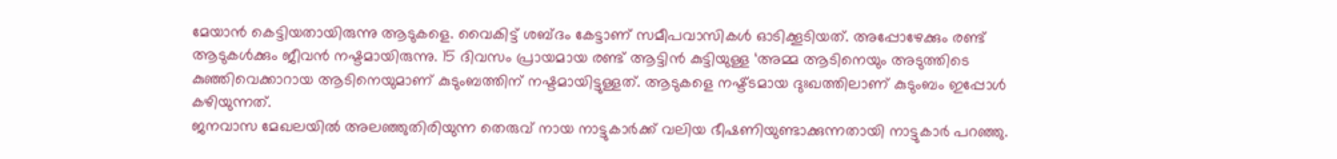മേയാൻ കെട്ടിയതായിരുന്നു ആടുകളെ. വൈകിട്ട് ശബ്ദം കേട്ടാണ് സമീപവാസികൾ ഓടിക്കൂടിയത്. അപ്പോഴേക്കും രണ്ട് ആടുകൾക്കും ജീവൻ നഷ്ടമായിരുന്നു. 15 ദിവസം പ്രായമായ രണ്ട് ആട്ടിൻ കുട്ടിയുള്ള ‘അമ്മ ആടിനെയും അടുത്തിടെ കുഞ്ഞിവെക്കാറായ ആടിനെയുമാണ് കുടുംബത്തിന് നഷ്ടമായിട്ടുള്ളത്. ആടുകളെ നഷ്ട്ടമായ ദുഃഖത്തിലാണ് കുടുംബം ഇപ്പോൾ കഴിയുന്നത്.
ജനവാസ മേഖലയിൽ അലഞ്ഞുതിരിയുന്ന തെരുവ് നായ നാട്ടുകാർക്ക് വലിയ ഭീഷണിയുണ്ടാക്കുന്നതായി നാട്ടുകാർ പറഞ്ഞു.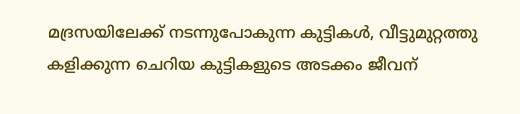മദ്രസയിലേക്ക് നടന്നുപോകുന്ന കുട്ടികൾ, വീട്ടുമുറ്റത്തു കളിക്കുന്ന ചെറിയ കുട്ടികളുടെ അടക്കം ജീവന്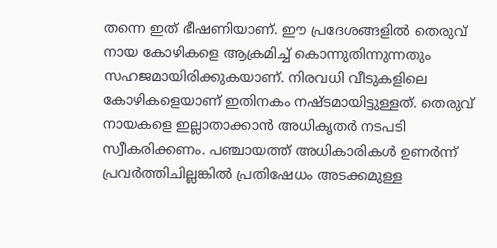തന്നെ ഇത് ഭീഷണിയാണ്. ഈ പ്രദേശങ്ങളിൽ തെരുവ് നായ കോഴികളെ ആക്രമിച്ച് കൊന്നുതിന്നുന്നതും സഹജമായിരിക്കുകയാണ്. നിരവധി വീടുകളിലെ കോഴികളെയാണ് ഇതിനകം നഷ്ടമായിട്ടുള്ളത്. തെരുവ് നായകളെ ഇല്ലാതാക്കാൻ അധികൃതർ നടപടി സ്വീകരിക്കണം. പഞ്ചായത്ത് അധികാരികൾ ഉണർന്ന് പ്രവർത്തിചില്ലങ്കിൽ പ്രതിഷേധം അടക്കമുള്ള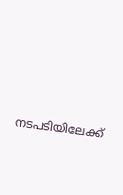നടപടിയിലേക്ക്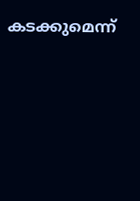കടക്കുമെന്ന്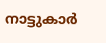നാട്ടുകാർ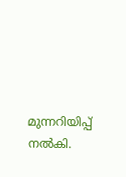മുന്നറിയിപ്പ് നൽകി.